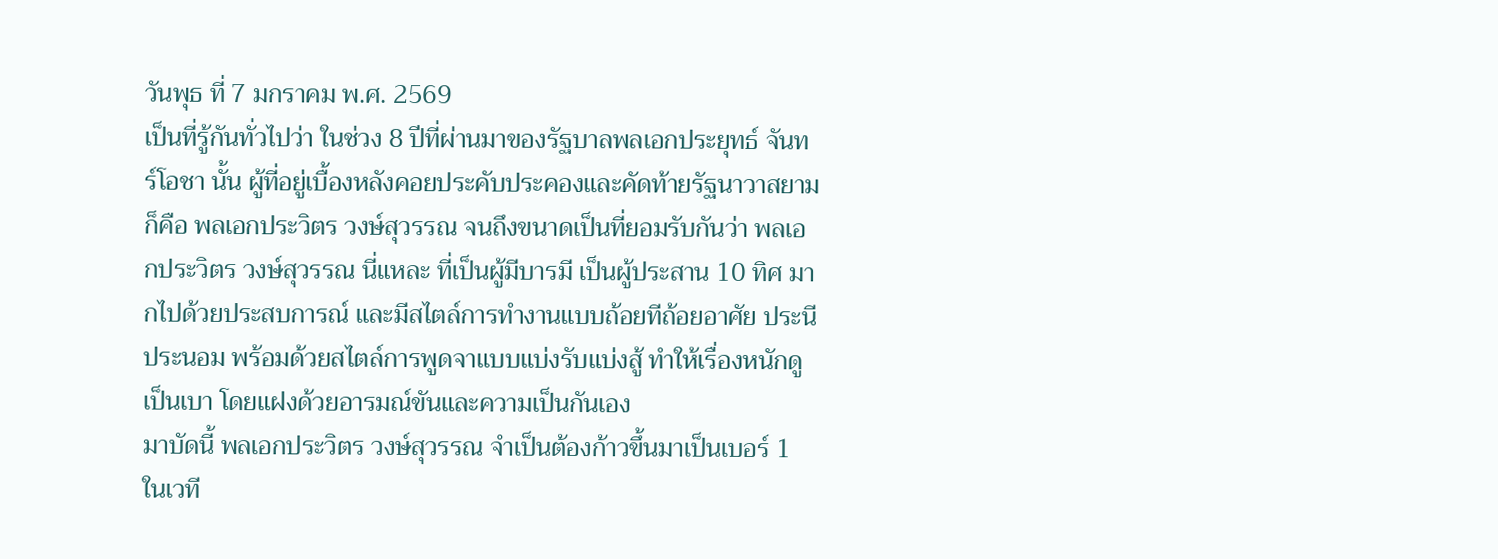วันพุธ ที่ 7 มกราคม พ.ศ. 2569
เป็นที่รู้กันทั่วไปว่า ในช่วง 8 ปีที่ผ่านมาของรัฐบาลพลเอกประยุทธ์ จันทร์โอชา นั้น ผู้ที่อยู่เบื้องหลังคอยประคับประคองและคัดท้ายรัฐนาวาสยาม ก็คือ พลเอกประวิตร วงษ์สุวรรณ จนถึงขนาดเป็นที่ยอมรับกันว่า พลเอกประวิตร วงษ์สุวรรณ นี่แหละ ที่เป็นผู้มีบารมี เป็นผู้ประสาน 10 ทิศ มากไปด้วยประสบการณ์ และมีสไตล์การทำงานแบบถ้อยทีถ้อยอาศัย ประนีประนอม พร้อมด้วยสไตล์การพูดจาแบบแบ่งรับแบ่งสู้ ทำให้เรื่องหนักดูเป็นเบา โดยแฝงด้วยอารมณ์ขันและความเป็นกันเอง
มาบัดนี้ พลเอกประวิตร วงษ์สุวรรณ จำเป็นต้องก้าวขึ้นมาเป็นเบอร์ 1 ในเวที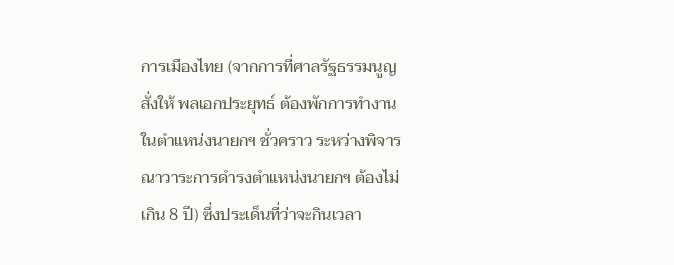การเมืองไทย (จากการที่ศาลรัฐธรรมนูญสั่งให้ พลเอกประยุทธ์ ต้องพักการทำงานในตำแหน่งนายกฯ ชั่วคราว ระหว่างพิจารณาวาระการดำรงตำแหน่งนายกฯ ต้องไม่เกิน 8 ปี) ซึ่งประเด็นที่ว่าจะกินเวลา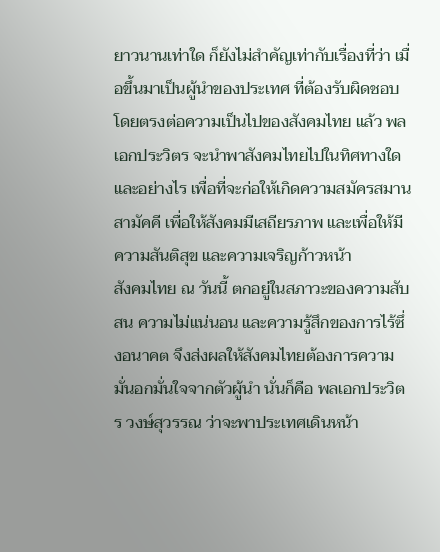ยาวนานเท่าใด ก็ยังไม่สำคัญเท่ากับเรื่องที่ว่า เมื่อขึ้นมาเป็นผู้นำของประเทศ ที่ต้องรับผิดชอบโดยตรงต่อความเป็นไปของสังคมไทย แล้ว พลเอกประวิตร จะนำพาสังคมไทยไปในทิศทางใดและอย่างไร เพื่อที่จะก่อให้เกิดความสมัครสมานสามัคคี เพื่อให้สังคมมีเสถียรภาพ และเพื่อให้มีความสันติสุข และความเจริญก้าวหน้า
สังคมไทย ณ วันนี้ ตกอยู่ในสภาวะของความสับสน ความไม่แน่นอน และความรู้สึกของการไร้ซึ่งอนาคต จึงส่งผลให้สังคมไทยต้องการความมั่นอกมั่นใจจากตัวผู้นำ นั่นก็คือ พลเอกประวิตร วงษ์สุวรรณ ว่าจะพาประเทศเดินหน้า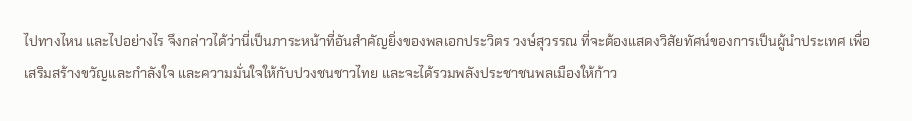ไปทางไหน และไปอย่างไร จึงกล่าวได้ว่านี่เป็นภาระหน้าที่อันสำคัญยิ่งของพลเอกประวิตร วงษ์สุวรรณ ที่จะต้องแสดงวิสัยทัศน์ของการเป็นผู้นำประเทศ เพื่อเสริมสร้างขวัญและกำลังใจ และความมั่นใจให้กับปวงชนชาวไทย และจะได้รวมพลังประชาชนพลเมืองให้ก้าว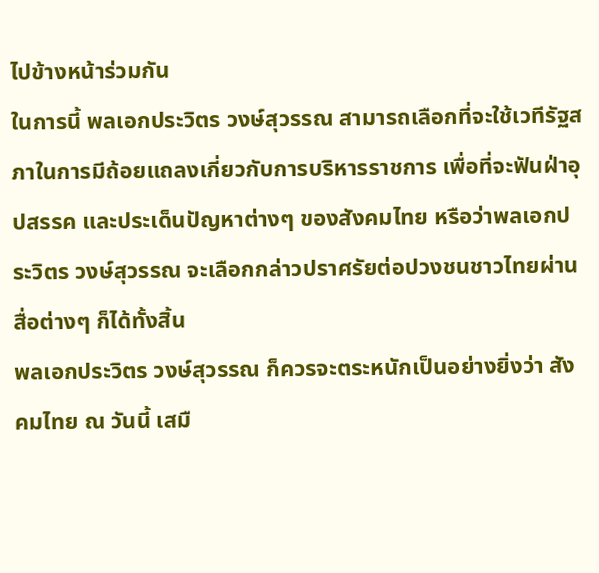ไปข้างหน้าร่วมกัน
ในการนี้ พลเอกประวิตร วงษ์สุวรรณ สามารถเลือกที่จะใช้เวทีรัฐสภาในการมีถ้อยแถลงเกี่ยวกับการบริหารราชการ เพื่อที่จะฟันฝ่าอุปสรรค และประเด็นปัญหาต่างๆ ของสังคมไทย หรือว่าพลเอกประวิตร วงษ์สุวรรณ จะเลือกกล่าวปราศรัยต่อปวงชนชาวไทยผ่านสื่อต่างๆ ก็ได้ทั้งสิ้น
พลเอกประวิตร วงษ์สุวรรณ ก็ควรจะตระหนักเป็นอย่างยิ่งว่า สังคมไทย ณ วันนี้ เสมื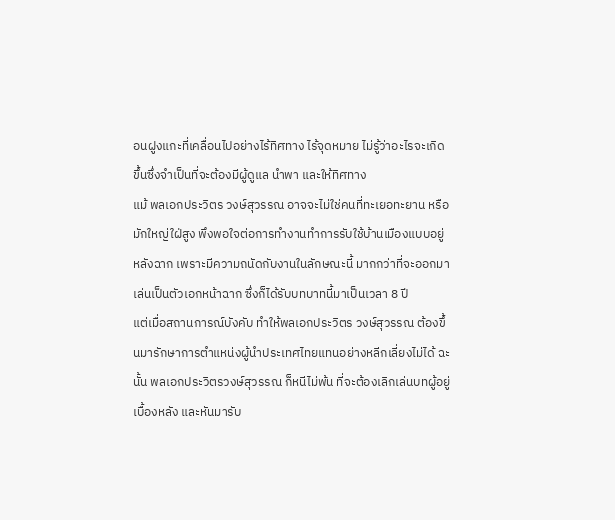อนฝูงแกะที่เคลื่อนไปอย่างไร้ทิศทาง ไร้จุดหมาย ไม่รู้ว่าอะไรจะเกิดขึ้นซึ่งจำเป็นที่จะต้องมีผู้ดูแล นำพา และให้ทิศทาง
แม้ พลเอกประวิตร วงษ์สุวรรณ อาจจะไม่ใช่คนที่ทะเยอทะยาน หรือมักใหญ่ใฝ่สูง พึงพอใจต่อการทำงานทำการรับใช้บ้านเมืองแบบอยู่หลังฉาก เพราะมีความถนัดกับงานในลักษณะนี้ มากกว่าที่จะออกมาเล่นเป็นตัวเอกหน้าฉาก ซึ่งก็ได้รับบทบาทนี้มาเป็นเวลา 8 ปี
แต่เมื่อสถานการณ์บังคับ ทำให้พลเอกประวิตร วงษ์สุวรรณ ต้องขึ้นมารักษาการตำแหน่งผู้นำประเทศไทยแทนอย่างหลีกเลี่ยงไม่ได้ ฉะนั้น พลเอกประวิตรวงษ์สุวรรณ ก็หนีไม่พ้น ที่จะต้องเลิกเล่นบทผู้อยู่เบื้องหลัง และหันมารับ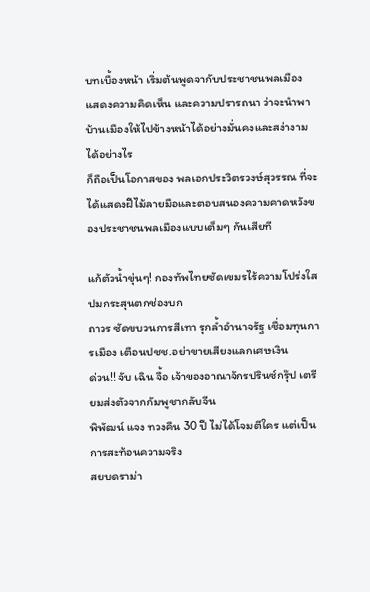บทเบื้องหน้า เริ่มต้นพูดจากับประชาชนพลเมือง แสดงความคิดเห็น และความปรารถนา ว่าจะนำพาบ้านเมืองให้ไปข้างหน้าได้อย่างมั่นคงและสง่างามได้อย่างไร
ก็ถือเป็นโอกาสของ พลเอกประวิตรวงษ์สุวรรณ ที่จะได้แสดงฝีไม้ลายมือและตอบสนองความคาดหวังของประชาชนพลเมืองแบบเต็มๆ กันเสียที

แก้ตัวน้ำขุ่นๆ! กองทัพไทยซัดเขมรไร้ความโปร่งใส ปมกระสุนตกช่องบก
ถาวร ซัดขบวนการสีเทา รุกล้ำอำนาจรัฐ เชื่อมทุนการเมือง เตือนปชช.อย่าขายเสียงแลกเศษเงิน
ด่วน!! จับ เฉิน จื้อ เจ้าของอาณาจักรปรินซ์กรุ๊ป เตรียมส่งตัวจากกัมพูชากลับจีน
พิพัฒน์ แจง ทวงคืน 30 ปี ไม่ได้โจมตีใคร แต่เป็นการสะท้อนความจริง
สยบดราม่า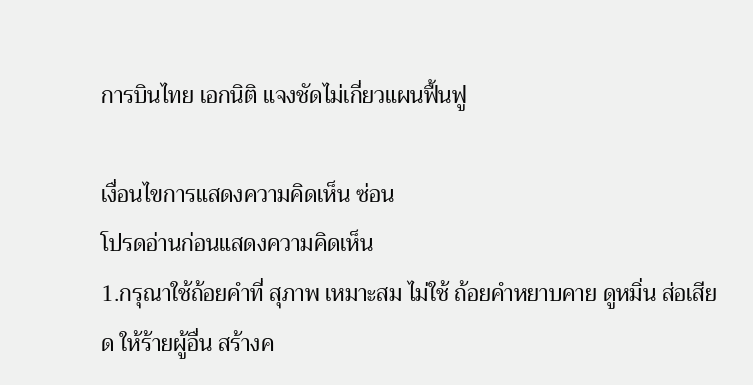การบินไทย เอกนิติ แจงชัดไม่เกี่ยวแผนฟื้นฟู

เงื่อนไขการแสดงความคิดเห็น ซ่อน
โปรดอ่านก่อนแสดงความคิดเห็น
1.กรุณาใช้ถ้อยคำที่ สุภาพ เหมาะสม ไม่ใช้ ถ้อยคำหยาบคาย ดูหมิ่น ส่อเสียด ให้ร้ายผู้อื่น สร้างค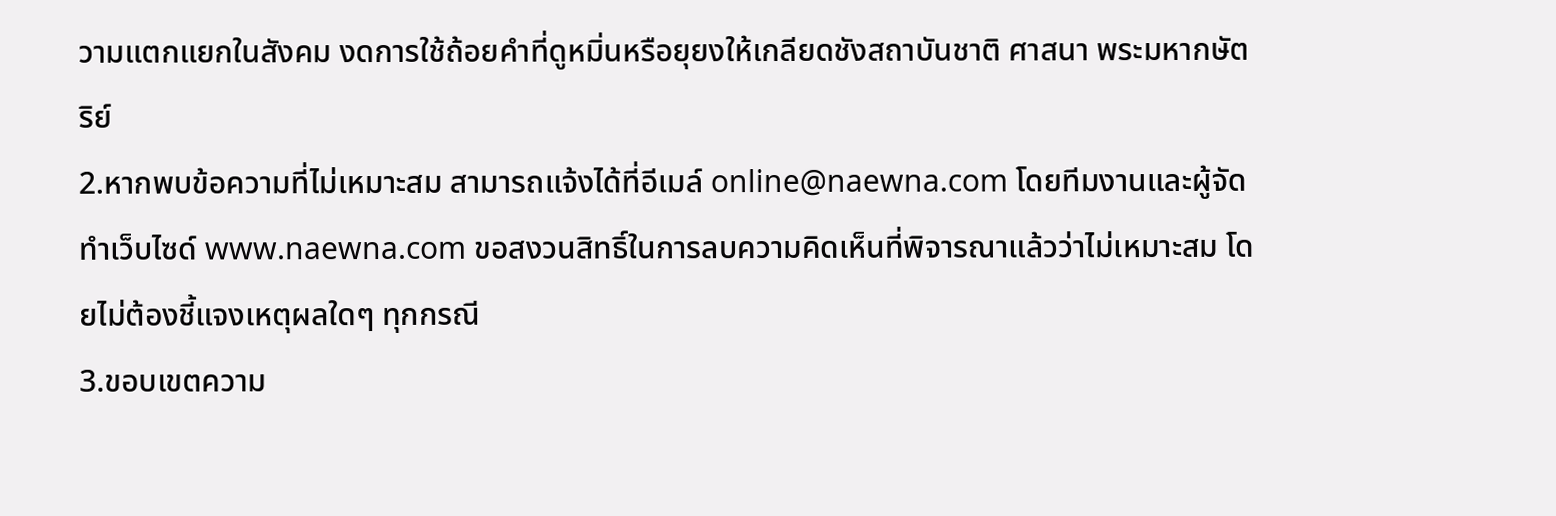วามแตกแยกในสังคม งดการใช้ถ้อยคำที่ดูหมิ่นหรือยุยงให้เกลียดชังสถาบันชาติ ศาสนา พระมหากษัตริย์
2.หากพบข้อความที่ไม่เหมาะสม สามารถแจ้งได้ที่อีเมล์ online@naewna.com โดยทีมงานและผู้จัดทำเว็บไซด์ www.naewna.com ขอสงวนสิทธิ์ในการลบความคิดเห็นที่พิจารณาแล้วว่าไม่เหมาะสม โดยไม่ต้องชี้แจงเหตุผลใดๆ ทุกกรณี
3.ขอบเขตความ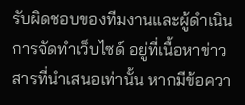รับผิดชอบของทีมงานและผู้ดำเนินการจัดทำเว็บไซด์ อยู่ที่เนื้อหาข่าวสารที่นำเสนอเท่านั้น หากมีข้อควา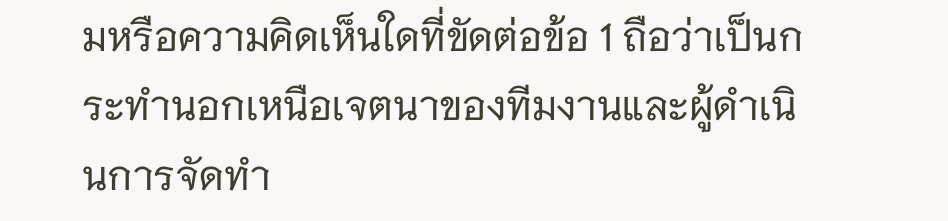มหรือความคิดเห็นใดที่ขัดต่อข้อ 1 ถือว่าเป็นกระทำนอกเหนือเจตนาของทีมงานและผู้ดำเนินการจัดทำ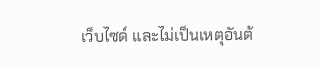เว็บไซด์ และไม่เป็นเหตุอันต้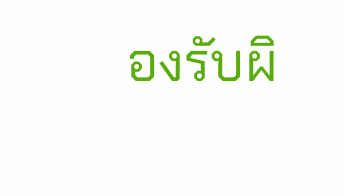องรับผิ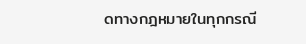ดทางกฎหมายในทุกกรณี